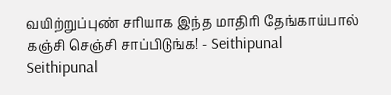வயிற்றுப்புண் சரியாக இந்த மாதிரி தேங்காய்பால் கஞ்சி செஞ்சி சாப்பிடுங்க! - Seithipunal
Seithipunal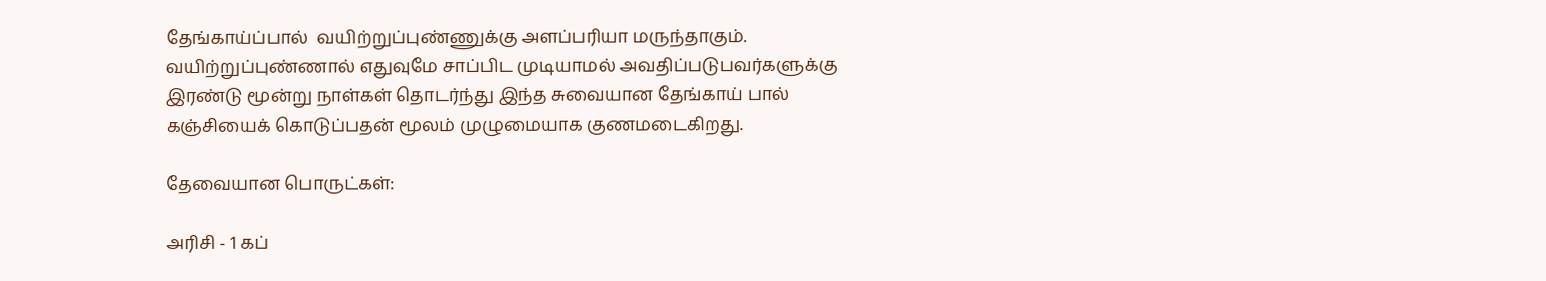தேங்காய்ப்பால்  வயிற்றுப்புண்ணுக்கு அளப்பரியா மருந்தாகும். வயிற்றுப்புண்ணால் எதுவுமே சாப்பிட முடியாமல் அவதிப்படுபவர்களுக்கு இரண்டு மூன்று நாள்கள் தொடர்ந்து இந்த சுவையான தேங்காய் பால் கஞ்சியைக் கொடுப்பதன் மூலம் முழுமையாக குணமடைகிறது.

தேவையான பொருட்கள்:

அரிசி - 1 கப்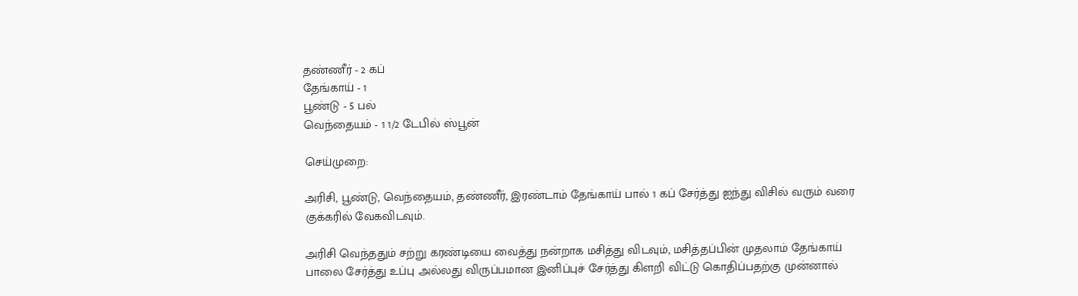தண்ணீர் - 2 கப்
தேங்காய் - 1
பூண்டு - 5 பல்
வெந்தையம் - 1 1/2 டேபில் ஸ்பூன்

செய்முறை:

அரிசி, பூண்டு, வெந்தையம், தண்ணீர், இரண்டாம் தேங்காய் பால் 1 கப் சேர்த்து ஐந்து விசில் வரும் வரை குக்கரில் வேகவிடவும்.

அரிசி வெந்ததும் சற்று கரண்டியை வைத்து நன்றாக மசித்து விடவும், மசித்தப்பின் முதலாம் தேங்காய் பாலை சேர்த்து உப்பு அல்லது விருப்பமான இனிப்புச் சேர்த்து கிளறி விட்டு கொதிப்பதற்கு முன்னால்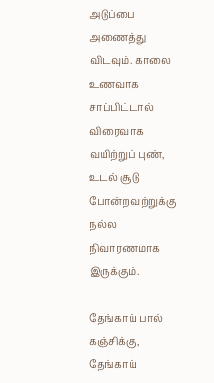அடுப்பை அணைத்து விடவும். காலை உணவாக சாப்பிட்டால் விரைவாக வயிற்றுப் புண், உடல் சூடு போன்றவற்றுக்கு நல்ல நிவாரணமாக இருக்கும்.

தேங்காய் பால் கஞ்சிக்கு, தேங்காய்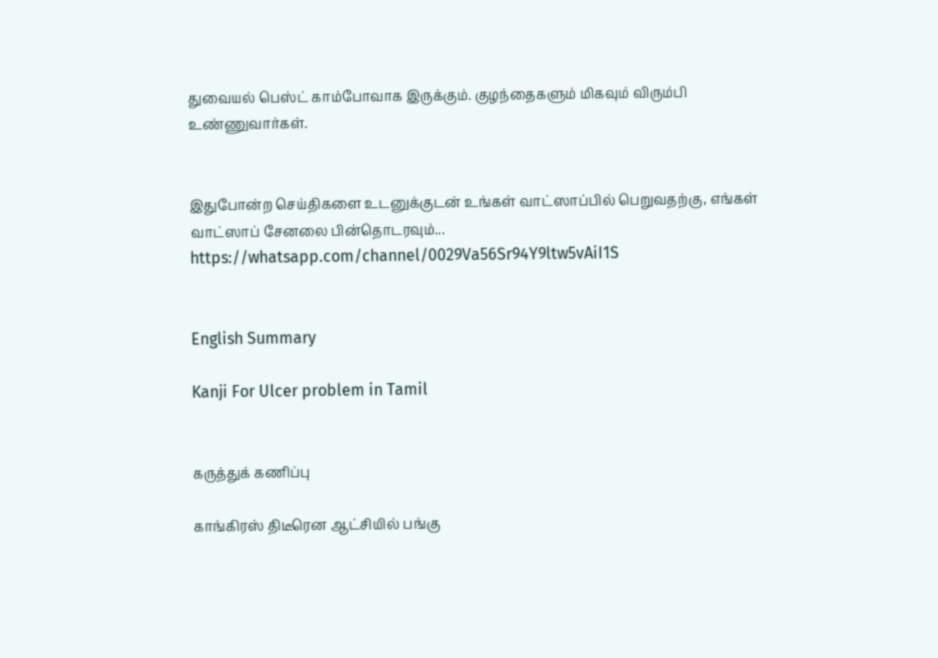துவையல் பெஸ்ட் காம்போவாக இருக்கும். குழந்தைகளும் மிகவும் விரும்பி உண்ணுவார்கள்.


இதுபோன்ற செய்திகளை உடனுக்குடன் உங்கள் வாட்ஸாப்பில் பெறுவதற்கு, எங்கள் வாட்ஸாப் சேனலை பின்தொடரவும்... https://whatsapp.com/channel/0029Va56Sr94Y9ltw5vAiI1S


English Summary

Kanji For Ulcer problem in Tamil


கருத்துக் கணிப்பு

காங்கிரஸ் திடீரென ஆட்சியில் பங்கு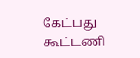கேட்பது கூட்டணி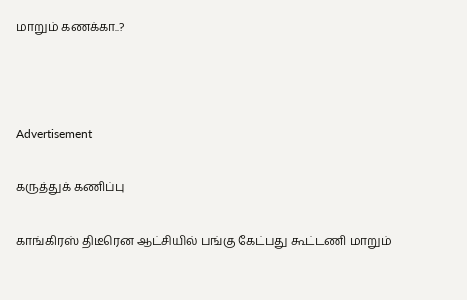மாறும் கணக்கா..?



Advertisement

கருத்துக் கணிப்பு

காங்கிரஸ் திடீரென ஆட்சியில் பங்கு கேட்பது கூட்டணி மாறும்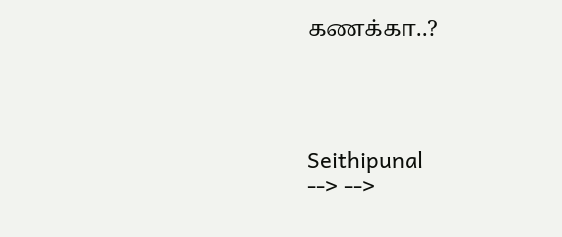கணக்கா..?




Seithipunal
--> -->